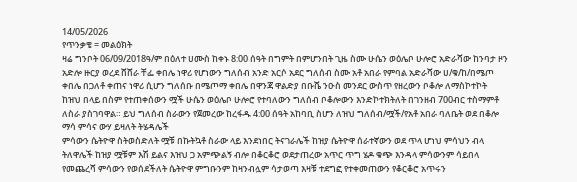14/05/2026
የጥንቃቄ = መልዕክት
ዛሬ ግንቦት 06/09/2018ዓ/ም በዕለተ ሀሙስ ከቀኑ 8:00 ሰዓት በግምት በምሆንበት ጊዜ ስሙ ሁሴን ወዕሌቦ ሁሎሮ አድራሻው ከንባታ ዞን አድሎ ዙርያ ወረደ ሸሸራ ቸፌ ቀበሌ ነዋሪ የሆነውን ግለሰብ አንድ አርሶ አደር ግለሰብ ስሙ አቶ አበራ የምባል አድራሻው ሀ/ቁ/ከ/በሜጦ ቀበሌ በጋለቶ ቀጠና ነዋሪ ሲሆን ግለሰቡ በሜጦማ ቀበሌ በዋንጃ ዋልድያ በቡሼ ንዑስ መንደር ውስጥ የዘረውን ቦቆሎ ለማስኮተኮት
ከዝህ በላይ በስም የተጠቀሰውን ሟች ሁሴን ወዕሌቦ ሁሎሮ የተባለውን ግለሰብ ቦቆሎውን እንድኮተክትለት በገንዘብ 700ብር ተስማምቶ
ለስራ ያስገባዋል። ይህ ግለሰብ ስራውን የጀመረው ከረፋዱ 4:00 ሰዓት አከባቢ ስሆን ለዝህ ግለሰብ/ሟች/የአቶ አበራ ባለቤት ወደ በቆሎ ማሳ ምሳና ውሃ ይዛለት ትሄዳሌች
ምሳውን ሴትዮዋ ስትወስድለት ሟቹ በኩትኳቶ ስራው ላይ እንደነበር ትናገራሌች ከዝያ ሴትዮዋ ሰራተኛውን ወደ ጥላ ሆነህ ምሳህን ብላ ትለዋሌች ከዝያ ሟቹም እሽ ይልና እዝህ ጋ አምጭልኝ ብሎ በቆርቆሮ ወደታጠረው አጥር ጥግ ሄዶ ቁጭ እንዳላ ምሳውንም ሳይበላ የመጨረሻ ምሳውን የወሰደችለት ሴትዮዋ ምግቡንም ከዛንብሏም ሳታወጣ እዛቹ ተደግፎ የተቀመጠውን የቆርቆሮ አጥሩን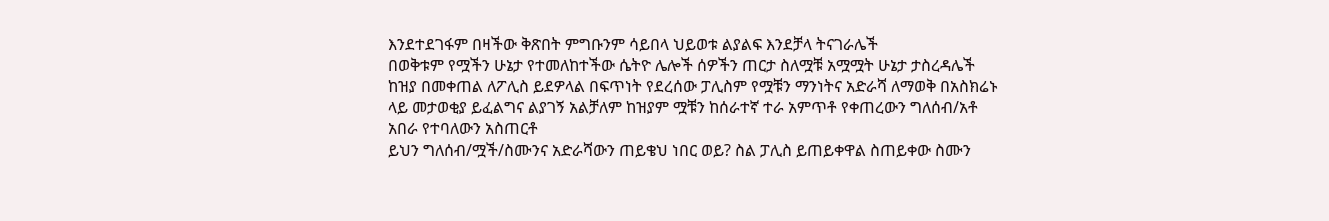እንደተደገፋም በዛችው ቅጽበት ምግቡንም ሳይበላ ህይወቱ ልያልፍ እንደቻላ ትናገራሌች
በወቅቱም የሟችን ሁኔታ የተመለከተችው ሴትዮ ሌሎች ሰዎችን ጠርታ ስለሟቹ አሟሟት ሁኔታ ታስረዳሌች ከዝያ በመቀጠል ለፖሊስ ይደዎላል በፍጥነት የደረሰው ፓሊስም የሟቹን ማንነትና አድራሻ ለማወቅ በአስክሬኑ ላይ መታወቂያ ይፈልግና ልያገኝ አልቻለም ከዝያም ሟቹን ከሰራተኛ ተራ አምጥቶ የቀጠረውን ግለሰብ/አቶ አበራ የተባለውን አስጠርቶ
ይህን ግለሰብ/ሟች/ስሙንና አድራሻውን ጠይቄህ ነበር ወይ? ስል ፓሊስ ይጠይቀዋል ስጠይቀው ስሙን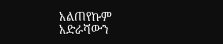አልጠየኩም አድራሻውን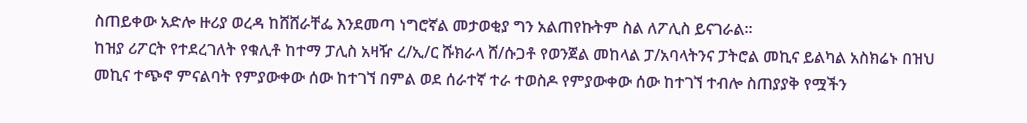ስጠይቀው አድሎ ዙሪያ ወረዳ ከሸሸራቸፌ እንደመጣ ነግሮኛል መታወቂያ ግን አልጠየኩትም ስል ለፖሊስ ይናገራል።
ከዝያ ሪፖርት የተደረገለት የቁሊቶ ከተማ ፓሊስ አዛዥ ረ/ኢ/ር ሹክራላ ሸ/ሱጋቶ የወንጀል መከላል ፓ/አባላትንና ፓትሮል መኪና ይልካል አስክሬኑ በዝህ መኪና ተጭኖ ምናልባት የምያውቀው ሰው ከተገኘ በምል ወደ ሰራተኛ ተራ ተወስዶ የምያውቀው ሰው ከተገኘ ተብሎ ስጠያያቅ የሟችን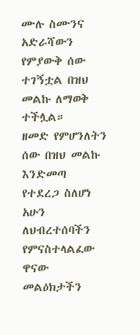ሙሉ ስሙንና አድራሻውን የምያውቅ ሰው ተገኝቷል በዝህ መልኩ ለማወቅ ተችሏል።
ዘመድ የምሆንለትን ሰው በዝህ መልኩ እንድመጣ የተደረጋ ስለሆነ
አሁን ለህብረተሰባችን የምናስተላልፈው ዋናው
መልዕክታችን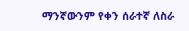ማንኛውንም የቀን ሰራተኛ ለስራ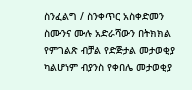ስንፈልግ / ስንቀጥር አስቀድመን ስሙንና ሙሉ አድራሻውን በትክክል የምገልጽ ብቻል የድጅታል መታወቂያ ካልሆነም ብያንስ የቀበሌ መታወቂያ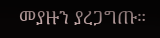መያዙን ያረጋግጡ።